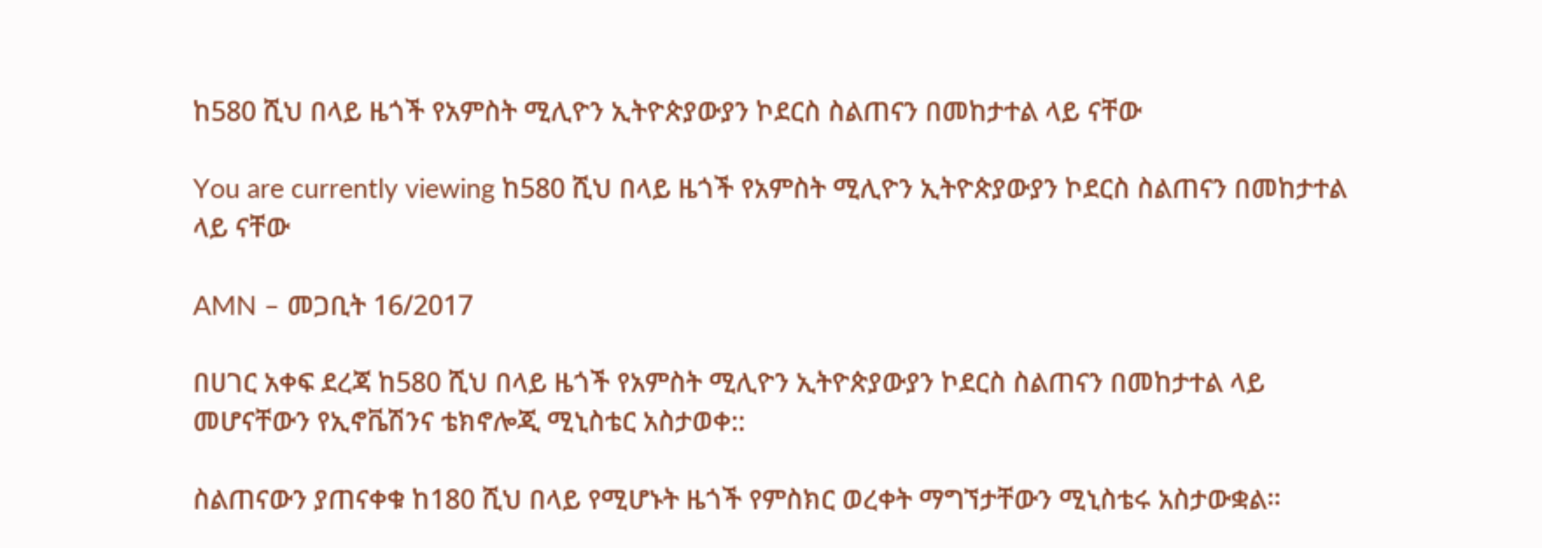ከ580 ሺህ በላይ ዜጎች የአምስት ሚሊዮን ኢትዮጵያውያን ኮደርስ ስልጠናን በመከታተል ላይ ናቸው

You are currently viewing ከ580 ሺህ በላይ ዜጎች የአምስት ሚሊዮን ኢትዮጵያውያን ኮደርስ ስልጠናን በመከታተል ላይ ናቸው

AMN – መጋቢት 16/2017

በሀገር አቀፍ ደረጃ ከ580 ሺህ በላይ ዜጎች የአምስት ሚሊዮን ኢትዮጵያውያን ኮደርስ ስልጠናን በመከታተል ላይ መሆናቸውን የኢኖቬሽንና ቴክኖሎጂ ሚኒስቴር አስታወቀ::

ስልጠናውን ያጠናቀቁ ከ180 ሺህ በላይ የሚሆኑት ዜጎች የምስክር ወረቀት ማግኘታቸውን ሚኒስቴሩ አስታውቋል።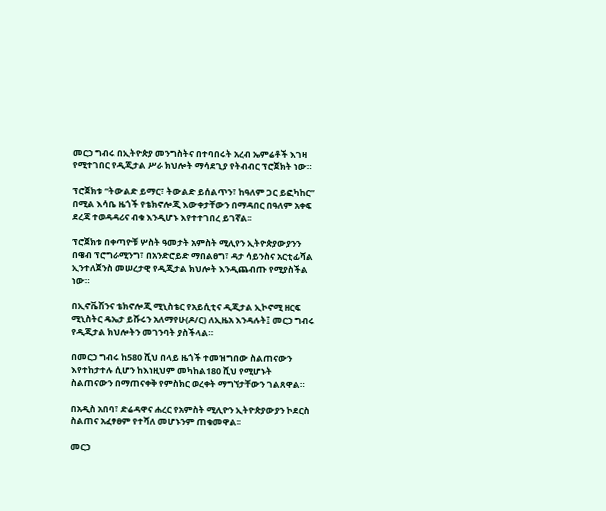መርኃ ግብሩ በኢትዮጵያ መንግስትና በተባበሩት አረብ ኤምሬቶች እገዛ የሚተገበር የዲጂታል ሥራ ክህሎት ማሳደጊያ የትብብር ፕሮጀክት ነው።

ፕሮጀክቱ “ትውልድ ይማር፣ ትውልድ ይሰልጥን፣ ከዓለም ጋር ይፎካከር” በሚል እሳቤ ዜጎች የቴክኖሎጂ እውቀታቸውን በማዳበር በዓለም አቀፍ ደረጃ ተወዳዳሪና ብቁ እንዲሆኑ እየተተገበረ ይገኛል፡፡

ፕሮጀክቱ በቀጣዮቹ ሦስት ዓመታት አምስት ሚሊየን ኢትዮጵያውያንን በዌብ ፕሮግራሚንግ፣ በአንድሮይድ ማበልፀግ፣ ዳታ ሳይንስና አርቲፊሻል ኢንተለጀንስ መሠረታዊ የዲጂታል ክህሎት እንዲጨብጡ የሚያስችል ነው።

በኢኖቬሽንና ቴክኖሎጂ ሚኒስቴር የአይሲቲና ዲጂታል ኢኮኖሚ ዘርፍ ሚኒስትር ዴኤታ ይሹሩን አለማየሁ(ዶ/ር) ለኢዜአ እንዳሉት፤ መርኃ ግብሩ የዲጂታል ክህሎትን መገንባት ያስችላል።

በመርኃ ግብሩ ከ580 ሺህ በላይ ዜጎች ተመዝግበው ስልጠናውን እየተከታተሉ ሲሆን ከእነዚህም መካከል180 ሺህ የሚሆኑት ስልጠናውን በማጠናቀቅ የምስክር ወረቀት ማግኘታቸውን ገልጸዋል።

በአዲስ አበባ፣ ድሬዳዋና ሐረር የአምስት ሚሊዮን ኢትዮጵያውያን ኮደርስ ስልጠና አፈፃፀም የተሻለ መሆኑንም ጠቁመዋል፡፡

መርኃ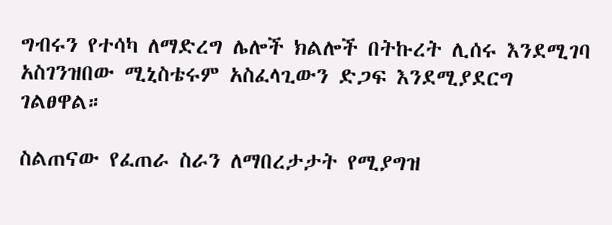ግብሩን የተሳካ ለማድረግ ሌሎች ክልሎች በትኩረት ሊሰሩ እንደሚገባ አስገንዝበው ሚኒስቴሩም አስፈላጊውን ድጋፍ እንደሚያደርግ ገልፀዋል።

ስልጠናው የፈጠራ ስራን ለማበረታታት የሚያግዝ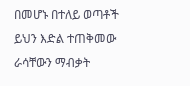በመሆኑ በተለይ ወጣቶች ይህን እድል ተጠቅመው ራሳቸውን ማብቃት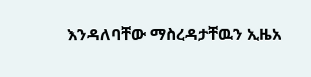እንዳለባቸው ማስረዳታቸዉን ኢዜአ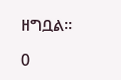ዘግቧል፡፡

0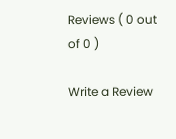Reviews ( 0 out of 0 )

Write a Review